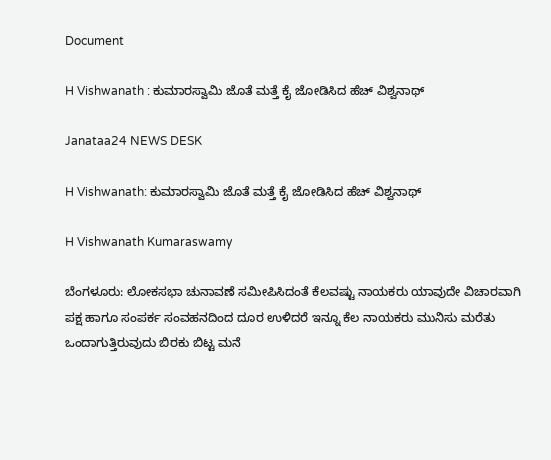Document

H Vishwanath : ಕುಮಾರಸ್ವಾಮಿ ಜೊತೆ ಮತ್ತೆ ಕೈ ಜೋಡಿಸಿದ ಹೆಚ್ ವಿಶ್ವನಾಥ್

Janataa24 NEWS DESK

H Vishwanath: ಕುಮಾರಸ್ವಾಮಿ ಜೊತೆ ಮತ್ತೆ ಕೈ ಜೋಡಿಸಿದ ಹೆಚ್ ವಿಶ್ವನಾಥ್

H Vishwanath Kumaraswamy

ಬೆಂಗಳೂರು: ಲೋಕಸಭಾ ಚುನಾವಣೆ ಸಮೀಪಿಸಿದಂತೆ ಕೆಲವಷ್ಟು ನಾಯಕರು ಯಾವುದೇ ವಿಚಾರವಾಗಿ ಪಕ್ಷ ಹಾಗೂ ಸಂಪರ್ಕ ಸಂವಹನದಿಂದ ದೂರ ಉಳಿದರೆ ಇನ್ನೂ ಕೆಲ ನಾಯಕರು ಮುನಿಸು ಮರೆತು ಒಂದಾಗುತ್ತಿರುವುದು ಬಿರಕು ಬಿಟ್ಟ ಮನೆ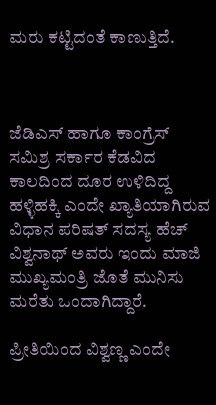ಮರು ಕಟ್ಟಿದಂತೆ ಕಾಣುತ್ತಿದೆ.



ಜೆಡಿಎಸ್ ಹಾಗೂ ಕಾಂಗ್ರೆಸ್ ಸಮಿಶ್ರ ಸರ್ಕಾರ ಕೆಡವಿದ ಕಾಲದಿಂದ ದೂರ ಉಳಿದಿದ್ದ ಹಳ್ಳಿಹಕ್ಕಿ ಎಂದೇ ಖ್ಯಾತಿಯಾಗಿರುವ ವಿಧಾನ ಪರಿಷತ್ ಸದಸ್ಯ ಹೆಚ್ ವಿಶ್ವನಾಥ್ ಅವರು ಇಂದು ಮಾಜಿ ಮುಖ್ಯಮಂತ್ರಿ ಜೊತೆ ಮುನಿಸು ಮರೆತು ಒಂದಾಗಿದ್ದಾರೆ.

ಪ್ರೀತಿಯಿಂದ ವಿಶ್ವಣ್ಣ ಎಂದೇ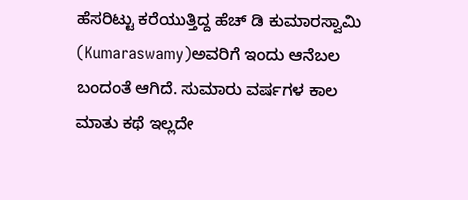ಹೆಸರಿಟ್ಟು ಕರೆಯುತ್ತಿದ್ದ ಹೆಚ್ ಡಿ ಕುಮಾರಸ್ವಾಮಿ (Kumaraswamy)ಅವರಿಗೆ ಇಂದು ಆನೆಬಲ ಬಂದಂತೆ ಆಗಿದೆ. ಸುಮಾರು ವರ್ಷಗಳ ಕಾಲ ಮಾತು ಕಥೆ ಇಲ್ಲದೇ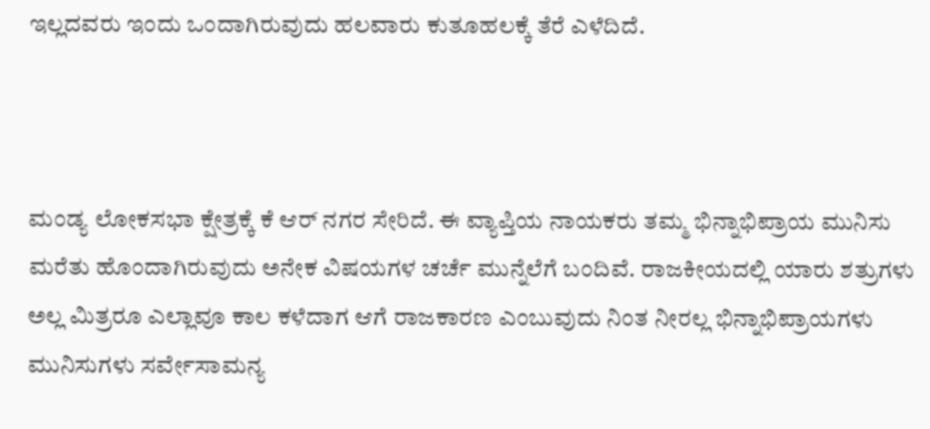ಇಲ್ಲದವರು ಇಂದು ಒಂದಾಗಿರುವುದು ಹಲವಾರು ಕುತೂಹಲಕ್ಕೆ ತೆರೆ ಎಳೆದಿದೆ.



ಮಂಡ್ಯ ಲೋಕಸಭಾ ಕ್ಷೇತ್ರಕ್ಕೆ ಕೆ ಆರ್ ನಗರ ಸೇರಿದೆ. ಈ ವ್ಯಾಪ್ತಿಯ ನಾಯಕರು ತಮ್ಮ ಭಿನ್ನಾಭಿಪ್ರಾಯ ಮುನಿಸು ಮರೆತು ಹೊಂದಾಗಿರುವುದು ಅನೇಕ ವಿಷಯಗಳ ಚರ್ಚೆ ಮುನ್ನೆಲೆಗೆ ಬಂದಿವೆ. ರಾಜಕೀಯದಲ್ಲಿ ಯಾರು ಶತ್ರುಗಳು ಅಲ್ಲ ಮಿತ್ರರೂ ಎಲ್ಲಾವೂ ಕಾಲ ಕಳೆದಾಗ ಆಗೆ ರಾಜಕಾರಣ ಎಂಬುವುದು ನಿಂತ ನೀರಲ್ಲ ಭಿನ್ನಾಭಿಪ್ರಾಯಗಳು ಮುನಿಸುಗಳು ಸರ್ವೇಸಾಮನ್ಯ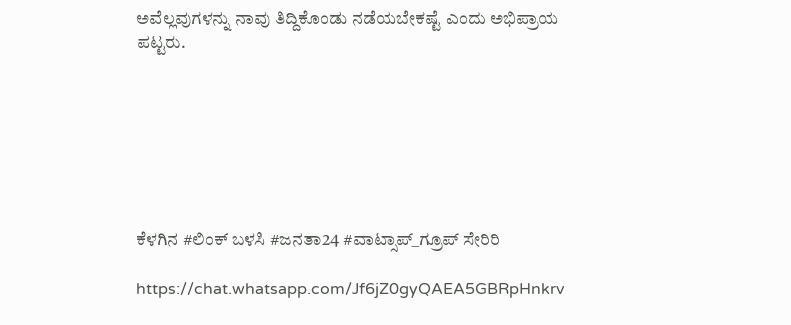ಅವೆಲ್ಲವುಗಳನ್ನು ನಾವು ತಿದ್ದಿಕೊಂಡು ನಡೆಯಬೇಕಷ್ಟೆ ಎಂದು ಅಭಿಪ್ರಾಯ ಪಟ್ಟರು.







ಕೆಳಗಿನ #ಲಿಂಕ್ ಬಳಸಿ #ಜನತಾ24 #ವಾಟ್ಸಾಪ್_ಗ್ರೂಪ್ ಸೇರಿರಿ

https://chat.whatsapp.com/Jf6jZ0gyQAEA5GBRpHnkrv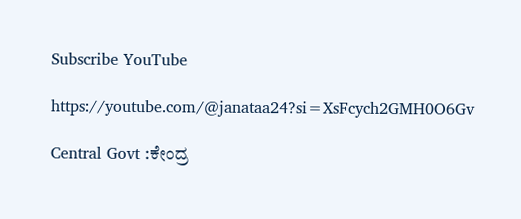Subscribe YouTube

https://youtube.com/@janataa24?si=XsFcych2GMH0O6Gv

Central Govt :ಕೇಂದ್ರ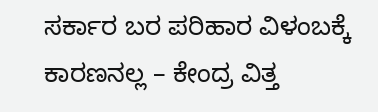ಸರ್ಕಾರ ಬರ ಪರಿಹಾರ ವಿಳಂಬಕ್ಕೆ ಕಾರಣನಲ್ಲ – ಕೇಂದ್ರ ವಿತ್ತ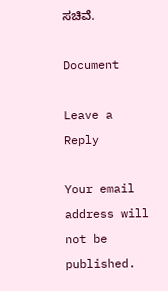ಸಚಿವೆ.

Document

Leave a Reply

Your email address will not be published.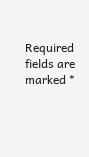Required fields are marked *